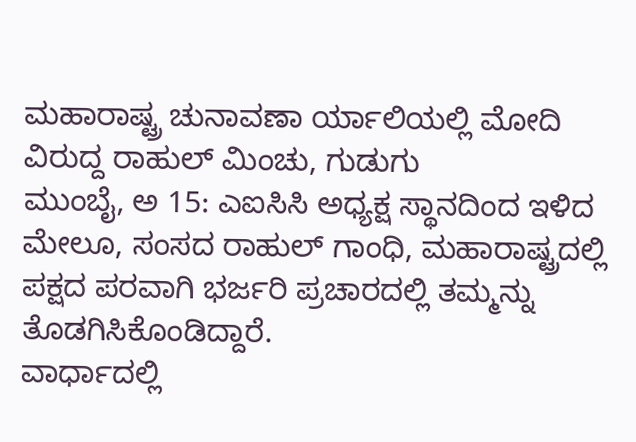ಮಹಾರಾಷ್ಟ್ರ ಚುನಾವಣಾ ರ್ಯಾಲಿಯಲ್ಲಿ ಮೋದಿ ವಿರುದ್ದ ರಾಹುಲ್ ಮಿಂಚು, ಗುಡುಗು
ಮುಂಬೈ, ಅ 15: ಎಐಸಿಸಿ ಅಧ್ಯಕ್ಷ ಸ್ಥಾನದಿಂದ ಇಳಿದ ಮೇಲೂ, ಸಂಸದ ರಾಹುಲ್ ಗಾಂಧಿ, ಮಹಾರಾಷ್ಟ್ರದಲ್ಲಿ ಪಕ್ಷದ ಪರವಾಗಿ ಭರ್ಜರಿ ಪ್ರಚಾರದಲ್ಲಿ ತಮ್ಮನ್ನು ತೊಡಗಿಸಿಕೊಂಡಿದ್ದಾರೆ.
ವಾರ್ಧಾದಲ್ಲಿ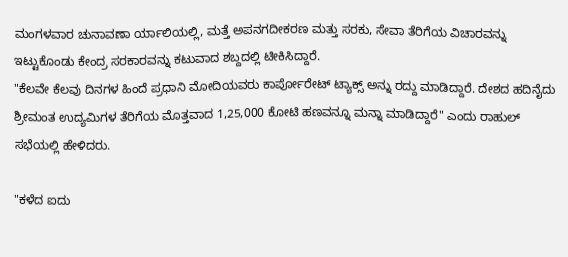ಮಂಗಳವಾರ ಚುನಾವಣಾ ರ್ಯಾಲಿಯಲ್ಲಿ, ಮತ್ತೆ ಅಪನಗದೀಕರಣ ಮತ್ತು ಸರಕು, ಸೇವಾ ತೆರಿಗೆಯ ವಿಚಾರವನ್ನು ಇಟ್ಟುಕೊಂಡು ಕೇಂದ್ರ ಸರಕಾರವನ್ನು ಕಟುವಾದ ಶಬ್ದದಲ್ಲಿ ಟೀಕಿಸಿದ್ದಾರೆ.
"ಕೆಲವೇ ಕೆಲವು ದಿನಗಳ ಹಿಂದೆ ಪ್ರಧಾನಿ ಮೋದಿಯವರು ಕಾರ್ಪೋರೇಟ್ ಟ್ಯಾಕ್ಸ್ ಅನ್ನು ರದ್ದು ಮಾಡಿದ್ದಾರೆ. ದೇಶದ ಹದಿನೈದು ಶ್ರೀಮಂತ ಉದ್ಯಮಿಗಳ ತೆರಿಗೆಯ ಮೊತ್ತವಾದ 1,25,000 ಕೋಟಿ ಹಣವನ್ನೂ ಮನ್ನಾ ಮಾಡಿದ್ದಾರೆ" ಎಂದು ರಾಹುಲ್ ಸಭೆಯಲ್ಲಿ ಹೇಳಿದರು.

"ಕಳೆದ ಐದು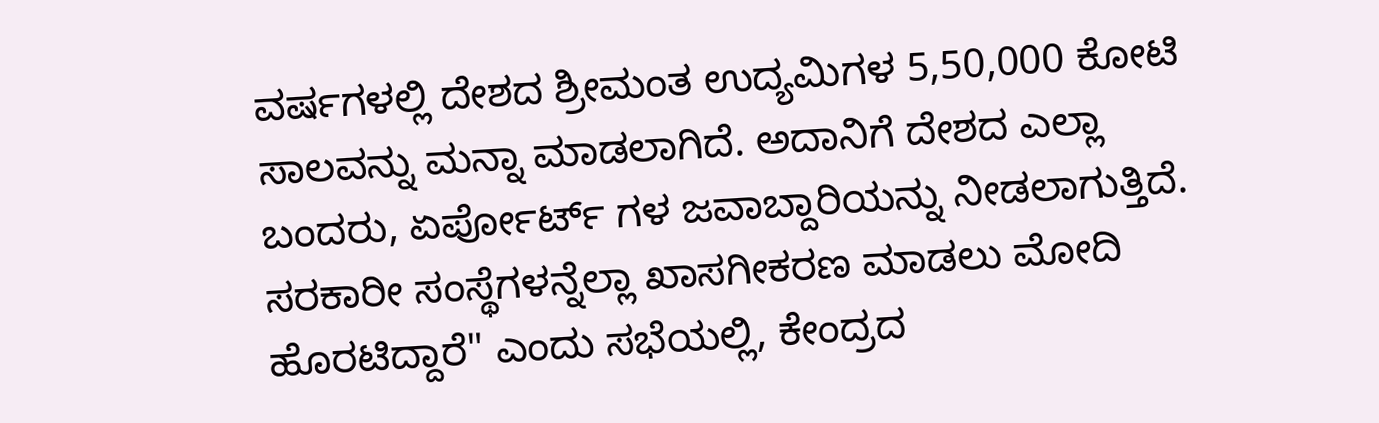ವರ್ಷಗಳಲ್ಲಿ ದೇಶದ ಶ್ರೀಮಂತ ಉದ್ಯಮಿಗಳ 5,50,000 ಕೋಟಿ ಸಾಲವನ್ನು ಮನ್ನಾ ಮಾಡಲಾಗಿದೆ. ಅದಾನಿಗೆ ದೇಶದ ಎಲ್ಲಾ ಬಂದರು, ಏರ್ಪೋರ್ಟ್ ಗಳ ಜವಾಬ್ದಾರಿಯನ್ನು ನೀಡಲಾಗುತ್ತಿದೆ. ಸರಕಾರೀ ಸಂಸ್ಥೆಗಳನ್ನೆಲ್ಲಾ ಖಾಸಗೀಕರಣ ಮಾಡಲು ಮೋದಿ ಹೊರಟಿದ್ದಾರೆ" ಎಂದು ಸಭೆಯಲ್ಲಿ, ಕೇಂದ್ರದ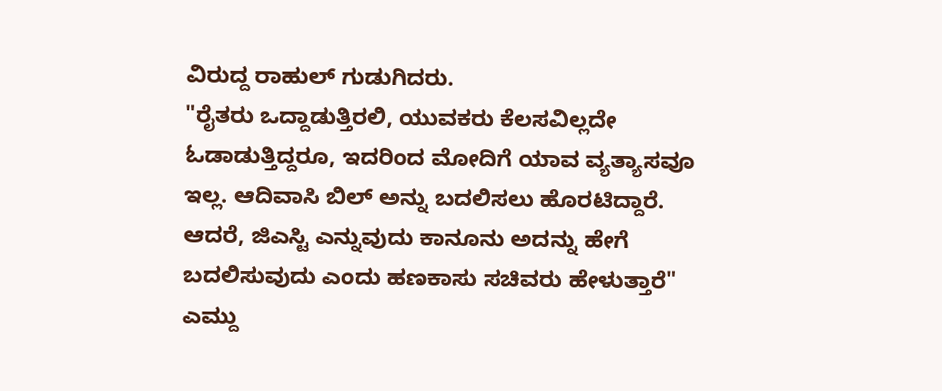ವಿರುದ್ದ ರಾಹುಲ್ ಗುಡುಗಿದರು.
"ರೈತರು ಒದ್ದಾಡುತ್ತಿರಲಿ, ಯುವಕರು ಕೆಲಸವಿಲ್ಲದೇ ಓಡಾಡುತ್ತಿದ್ದರೂ, ಇದರಿಂದ ಮೋದಿಗೆ ಯಾವ ವ್ಯತ್ಯಾಸವೂ ಇಲ್ಲ. ಆದಿವಾಸಿ ಬಿಲ್ ಅನ್ನು ಬದಲಿಸಲು ಹೊರಟಿದ್ದಾರೆ. ಆದರೆ, ಜಿಎಸ್ಟಿ ಎನ್ನುವುದು ಕಾನೂನು ಅದನ್ನು ಹೇಗೆ ಬದಲಿಸುವುದು ಎಂದು ಹಣಕಾಸು ಸಚಿವರು ಹೇಳುತ್ತಾರೆ" ಎಮ್ದು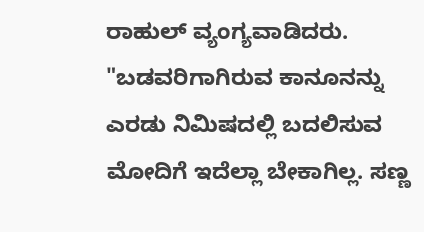ರಾಹುಲ್ ವ್ಯಂಗ್ಯವಾಡಿದರು.
"ಬಡವರಿಗಾಗಿರುವ ಕಾನೂನನ್ನು ಎರಡು ನಿಮಿಷದಲ್ಲಿ ಬದಲಿಸುವ ಮೋದಿಗೆ ಇದೆಲ್ಲಾ ಬೇಕಾಗಿಲ್ಲ. ಸಣ್ಣ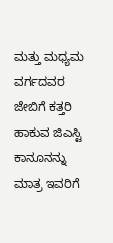ಮತ್ತು ಮಧ್ಯಮ ವರ್ಗದವರ ಜೇಬಿಗೆ ಕತ್ತರಿ ಹಾಕುವ ಜಿಎಸ್ಟಿ ಕಾನೂನನ್ನು ಮಾತ್ರ ಇವರಿಗೆ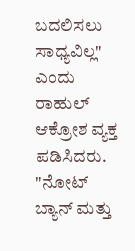ಬದಲಿಸಲು ಸಾಧ್ಯವಿಲ್ಲ" ಎಂದು ರಾಹುಲ್ ಆಕ್ರೋಶ ವ್ಯಕ್ತ ಪಡಿಸಿದರು.
"ನೋಟ್ ಬ್ಯಾನ್ ಮತ್ತು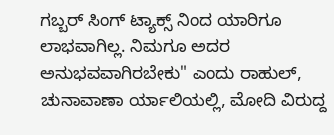ಗಬ್ಬರ್ ಸಿಂಗ್ ಟ್ಯಾಕ್ಸ್ ನಿಂದ ಯಾರಿಗೂ ಲಾಭವಾಗಿಲ್ಲ. ನಿಮಗೂ ಅದರ ಅನುಭವವಾಗಿರಬೇಕು" ಎಂದು ರಾಹುಲ್, ಚುನಾವಾಣಾ ರ್ಯಾಲಿಯಲ್ಲಿ, ಮೋದಿ ವಿರುದ್ದ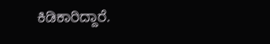ಕಿಡಿಕಾರಿದ್ದಾರೆ.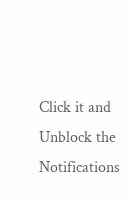Click it and Unblock the Notifications